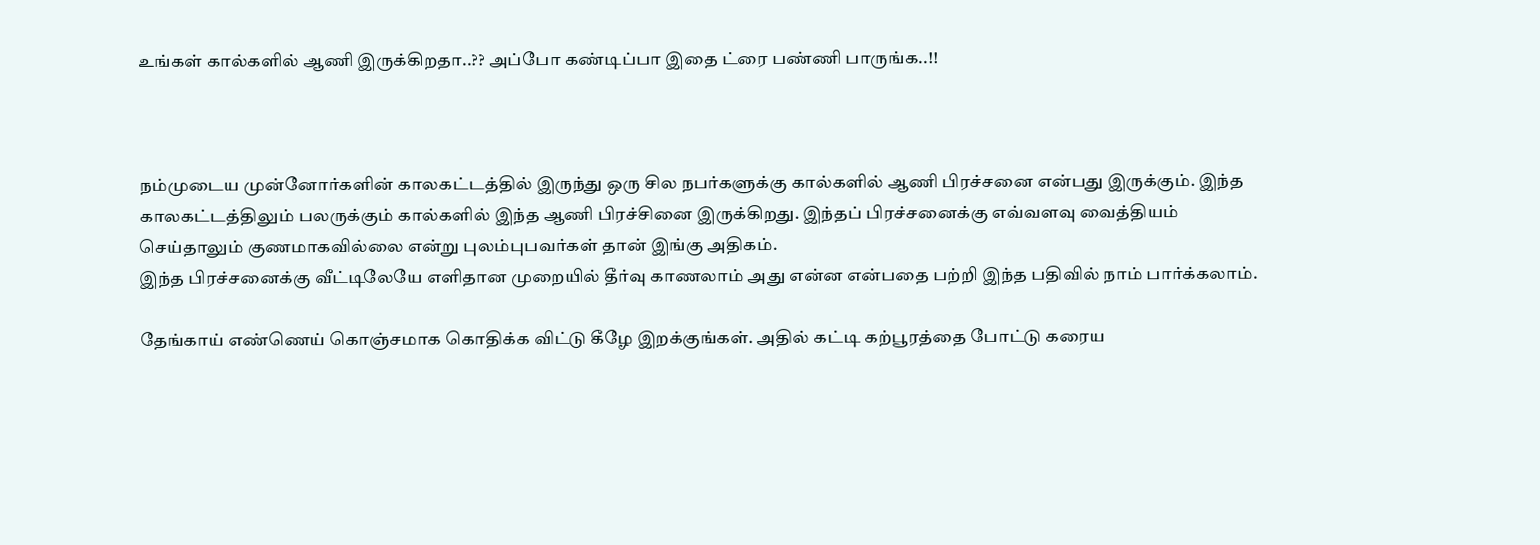உங்கள் கால்களில் ஆணி இருக்கிறதா..?? அப்போ கண்டிப்பா இதை ட்ரை பண்ணி பாருங்க..!!



நம்முடைய முன்னோர்களின் காலகட்டத்தில் இருந்து ஒரு சில நபர்களுக்கு கால்களில் ஆணி பிரச்சனை என்பது இருக்கும். இந்த காலகட்டத்திலும் பலருக்கும் கால்களில் இந்த ஆணி பிரச்சினை இருக்கிறது. இந்தப் பிரச்சனைக்கு எவ்வளவு வைத்தியம் செய்தாலும் குணமாகவில்லை என்று புலம்புபவர்கள் தான் இங்கு அதிகம்.
இந்த பிரச்சனைக்கு வீட்டிலேயே எளிதான முறையில் தீர்வு காணலாம் அது என்ன என்பதை பற்றி இந்த பதிவில் நாம் பார்க்கலாம்.

தேங்காய் எண்ணெய் கொஞ்சமாக கொதிக்க விட்டு கீழே இறக்குங்கள். அதில் கட்டி கற்பூரத்தை போட்டு கரைய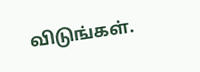விடுங்கள்.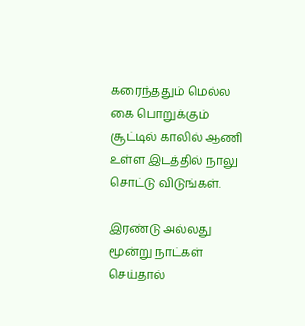கரைந்ததும் மெல்ல கை பொறுக்கும் சூட்டில் காலில் ஆணி உள்ள இடத்தில் நாலு சொட்டு விடுங்கள்.

இரண்டு அல்லது மூன்று நாட்கள் செய்தால்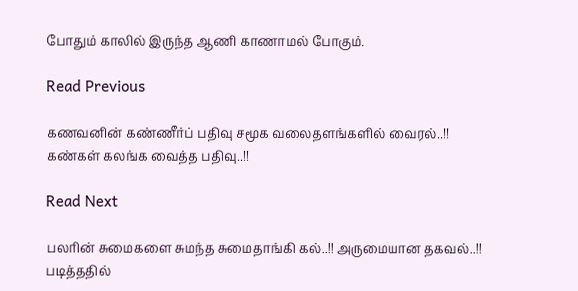போதும் காலில் இருந்த ஆணி காணாமல் போகும்.

Read Previous

கணவனின் கண்ணீர்ப் பதிவு சமூக வலைதளங்களில் வைரல்..!! கண்கள் கலங்க வைத்த பதிவு..!!

Read Next

பலரின் சுமைகளை சுமந்த சுமைதாங்கி கல்..!! அருமையான தகவல்..!! படித்ததில்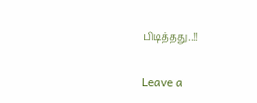பிடித்தது..!!

Leave a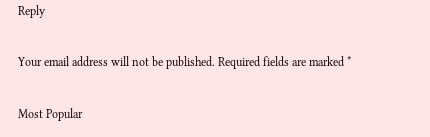Reply

Your email address will not be published. Required fields are marked *

Most Popular